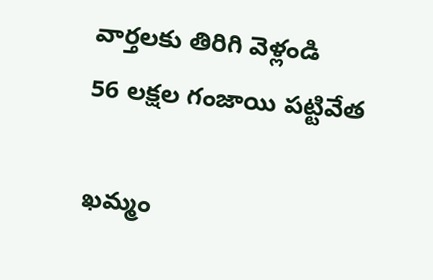వార్తలకు తిరిగి వెళ్లండి
56 లక్షల గంజాయి పట్టివేత

ఖమ్మం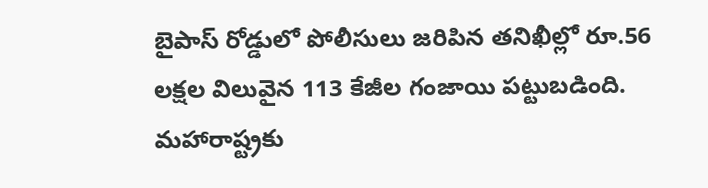బైపాస్ రోడ్డులో పోలీసులు జరిపిన తనిఖీల్లో రూ.56 లక్షల విలువైన 113 కేజీల గంజాయి పట్టుబడింది. మహారాష్ట్రకు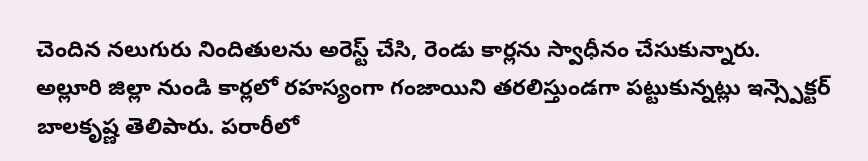చెందిన నలుగురు నిందితులను అరెస్ట్ చేసి, రెండు కార్లను స్వాధీనం చేసుకున్నారు.
అల్లూరి జిల్లా నుండి కార్లలో రహస్యంగా గంజాయిని తరలిస్తుండగా పట్టుకున్నట్లు ఇన్స్పెక్టర్ బాలకృష్ణ తెలిపారు. పరారీలో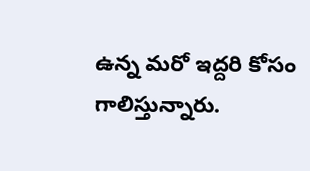ఉన్న మరో ఇద్దరి కోసం గాలిస్తున్నారు.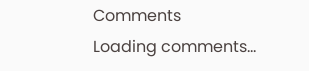Comments
Loading comments...